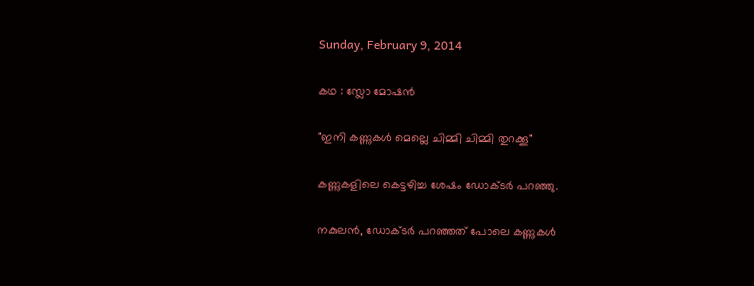Sunday, February 9, 2014

കഥ : സ്ലോ മോഷന്‍

"ഇനി കണ്ണുകള്‍ മെല്ലെ ചിമ്മി ചിമ്മി തുറക്കൂ"

കണ്ണുകളിലെ കെട്ടഴിച്ച ശേഷം ഡോക്ടര്‍ പറഞ്ഞു.

നകുലന്‍, ഡോക്ടര്‍ പറഞ്ഞത് പോലെ കണ്ണുകള്‍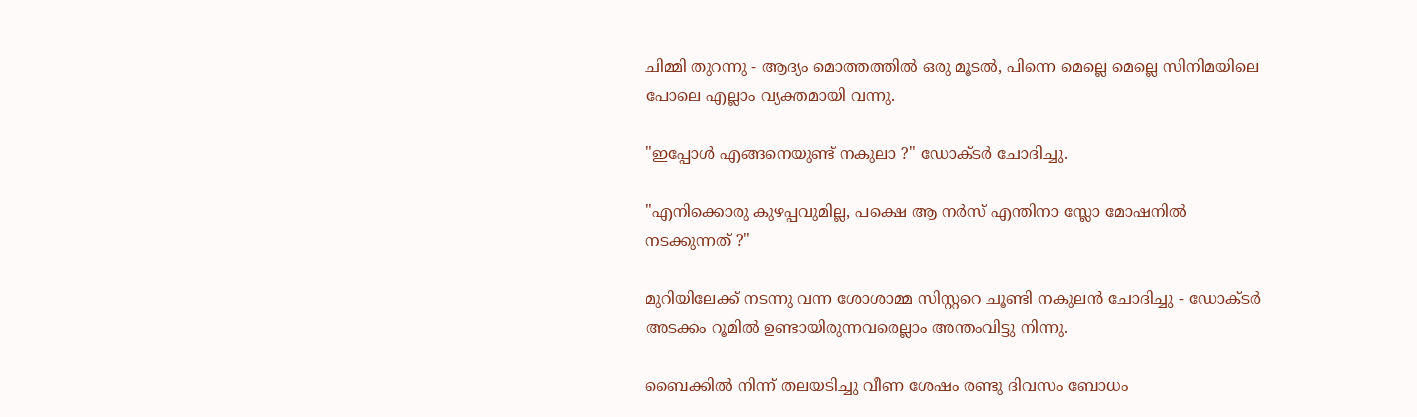ചിമ്മി തുറന്നു - ആദ്യം മൊത്തത്തില്‍ ഒരു മൂടല്‍, പിന്നെ മെല്ലെ മെല്ലെ സിനിമയിലെ പോലെ എല്ലാം വ്യക്തമായി വന്നു.

"ഇപ്പോള്‍ എങ്ങനെയുണ്ട് നകുലാ ?" ഡോക്ടര്‍ ചോദിച്ചു.

"എനിക്കൊരു കുഴപ്പവുമില്ല, പക്ഷെ ആ നര്‍സ് എന്തിനാ സ്ലോ മോഷനില്‍ നടക്കുന്നത് ?"

മുറിയിലേക്ക് നടന്നു വന്ന ശോശാമ്മ സിസ്റ്ററെ ചൂണ്ടി നകുലന്‍ ചോദിച്ചു - ഡോക്ടര്‍ അടക്കം റൂമില്‍ ഉണ്ടായിരുന്നവരെല്ലാം അന്തംവിട്ടു നിന്നു.

ബൈക്കില്‍ നിന്ന് തലയടിച്ചു വീണ ശേഷം രണ്ടു ദിവസം ബോധം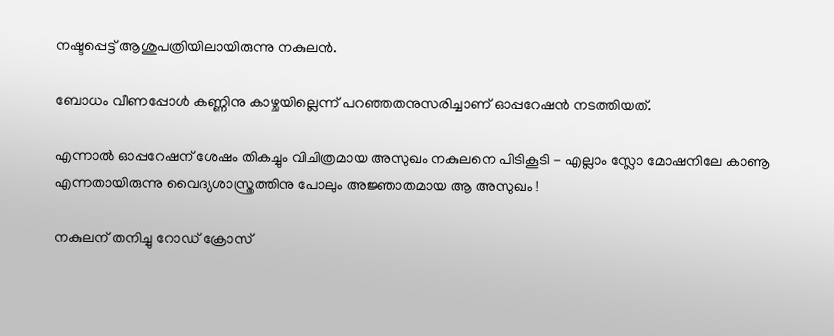നഷ്ടപ്പെട്ട് ആശുപത്രിയിലായിരുന്നു നകുലന്‍.

ബോധം വീണപ്പോള്‍ കണ്ണിനു കാഴ്ചയില്ലെന്ന് പറഞ്ഞതനുസരിച്ചാണ് ഓപ്പറേഷന്‍ നടത്തിയത്.

എന്നാല്‍ ഓപ്പറേഷന് ശേഷം തികച്ചും വിചിത്രമായ അസുഖം നകുലനെ പിടികൂടി - എല്ലാം സ്ലോ മോഷനിലേ കാണൂ എന്നതായിരുന്നു വൈദ്യശാസ്ത്രത്തിനു പോലും അജ്ഞാതമായ ആ അസുഖം !

നകുലന് തനിച്ചു റോഡ്‌ ക്രോസ്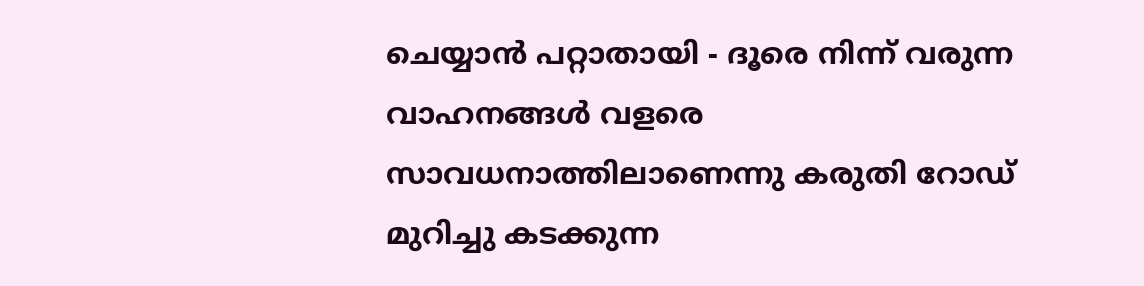ചെയ്യാന്‍ പറ്റാതായി - ദൂരെ നിന്ന് വരുന്ന വാഹനങ്ങള്‍ വളരെ സാവധനാത്തിലാണെന്നു കരുതി റോഡ്‌ മുറിച്ചു കടക്കുന്ന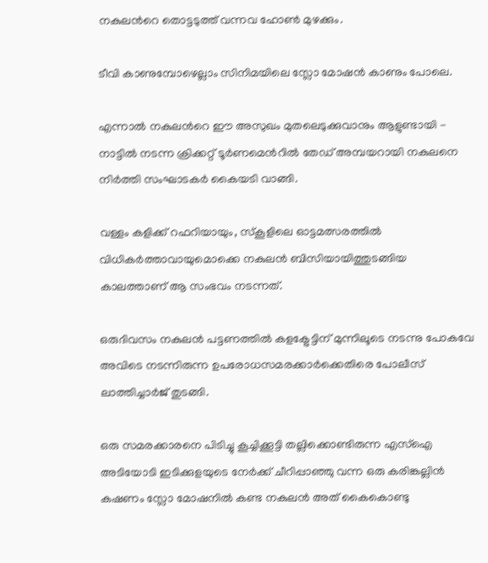നകുലന്‍റെ തൊട്ടടുത്ത്‌ വന്നവ ഹോണ്‍ മുഴക്കും.

ടീവി കാണുമ്പോഴെല്ലാം സിനിമയിലെ സ്ലോ മോഷന്‍ കാണും പോലെ.

എന്നാല്‍ നകുലന്‍റെ ഈ അസുഖം മുതലെടുക്കുവാനും ആളുണ്ടായി - നാട്ടില്‍ നടന്ന ക്രിക്കറ്റ് ടൂര്‍ണമെന്‍റില്‍ തേഡ് അമ്പയറായി നകുലനെ നിര്‍ത്തി സംഘാടകര്‍ കൈയടി വാങ്ങി.

വള്ളം കളിക്ക് റഫറിയായും, സ്കൂളിലെ ഓട്ടമത്സരത്തില്‍ വിധികര്‍ത്താവായുമൊക്കെ നകുലന്‍ ബിസിയായിത്തുടങ്ങിയ കാലത്താണ് ആ സംഭവം നടന്നത്.

ഒരുദിവസം നകുലന്‍ പട്ടണത്തില്‍ കളക്ട്രേട്ടിന് മുന്നിലൂടെ നടന്നു പോകവേ അവിടെ നടന്നിരുന്ന ഉപരോധസമരക്കാര്‍ക്കെതിരെ പോലീസ് ലാത്തിച്ചാര്‍ജ് തുടങ്ങി.

ഒരു സമരക്കാരനെ പിടിച്ചു കൂച്ചിക്കൂട്ടി തല്ലിക്കൊണ്ടിരുന്ന എസ്ഐ അടിയോടി ഇടിക്കുളയുടെ നേര്‍ക്ക്‌ ചീറിപ്പാഞ്ഞു വന്ന ഒരു കരിങ്കല്ലിന്‍ കഷണം സ്ലോ മോഷനില്‍ കണ്ട നകുലന്‍ അത് കൈകൊണ്ടു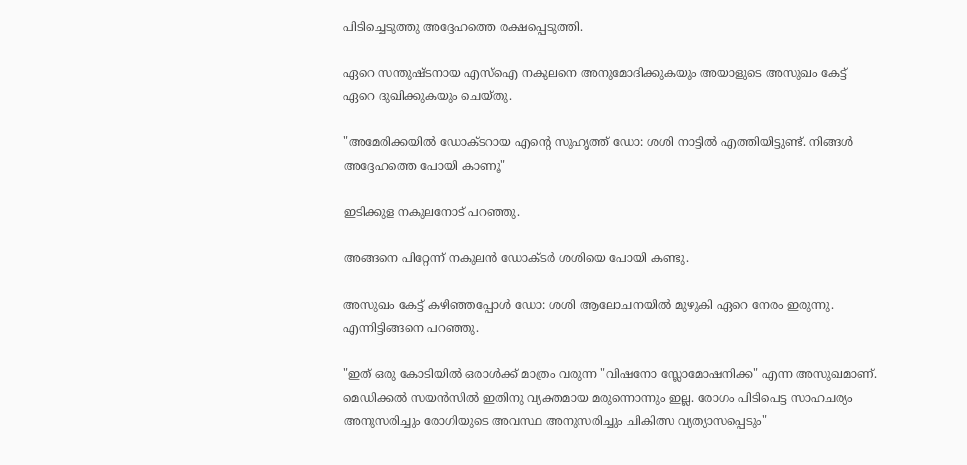പിടിച്ചെടുത്തു അദ്ദേഹത്തെ രക്ഷപ്പെടുത്തി.

ഏറെ സന്തുഷ്ടനായ എസ്ഐ നകുലനെ അനുമോദിക്കുകയും അയാളുടെ അസുഖം കേട്ട് ഏറെ ദുഖിക്കുകയും ചെയ്തു.

"അമേരിക്കയില്‍ ഡോക്ടറായ എന്‍റെ സുഹൃത്ത്‌ ഡോ: ശശി നാട്ടില്‍ എത്തിയിട്ടുണ്ട്. നിങ്ങള്‍ അദ്ദേഹത്തെ പോയി കാണൂ"

ഇടിക്കുള നകുലനോട് പറഞ്ഞു.

അങ്ങനെ പിറ്റേന്ന് നകുലന്‍ ഡോക്ടര്‍ ശശിയെ പോയി കണ്ടു.

അസുഖം കേട്ട് കഴിഞ്ഞപ്പോള്‍ ഡോ: ശശി ആലോചനയില്‍ മുഴുകി ഏറെ നേരം ഇരുന്നു. എന്നിട്ടിങ്ങനെ പറഞ്ഞു.

"ഇത് ഒരു കോടിയില്‍ ഒരാള്‍ക്ക്‌ മാത്രം വരുന്ന "വിഷനോ സ്ലോമോഷനിക്ക" എന്ന അസുഖമാണ്. മെഡിക്കല്‍ സയന്‍സില്‍ ഇതിനു വ്യക്തമായ മരുന്നൊന്നും ഇല്ല. രോഗം പിടിപെട്ട സാഹചര്യം അനുസരിച്ചും രോഗിയുടെ അവസ്ഥ അനുസരിച്ചും ചികിത്സ വ്യത്യാസപ്പെടും"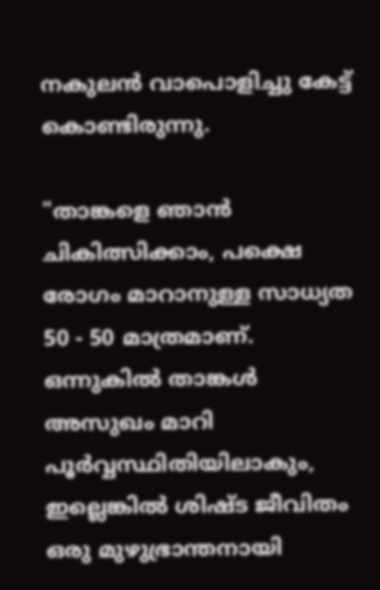നകുലന്‍ വാപൊളിച്ചു കേട്ട് കൊണ്ടിരുന്നു.

"താങ്കളെ ഞാന്‍ ചികിത്സിക്കാം, പക്ഷെ രോഗം മാറാനുള്ള സാധ്യത 50 - 50 മാത്രമാണ്. ഒന്നുകില്‍ താങ്കള്‍ അസുഖം മാറി പൂര്‍വ്വസ്ഥിതിയിലാകും, ഇല്ലെങ്കില്‍ ശിഷ്ട ജീവിതം ഒരു മുഴുഭ്രാന്തനായി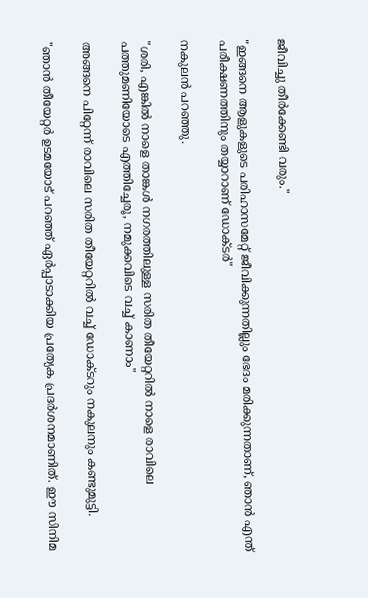ജീവിച്ചു തീര്‍ക്കേണ്ടി വരും."

"ഇങ്ങനെ ആളുകളുടെ പരിഹാസമേറ്റ് ജീവിക്കുന്നതില്ലും ഭേദം മരിക്കുന്നതാണ്, ഞാന്‍ എന്ത് പരീക്ഷണത്തിനും തയ്യാറാണ് ഡോക്ടര്‍"

നകുലന്‍ പറഞ്ഞു.

"ശരി, എങ്കില്‍ നാളെ താങ്കള്‍ നഗരത്തിലുള്ള സരിത തീയേറ്ററില്‍ നാളെ രാവിലെ പത്തുമണിയോടെ എത്തിച്ചേരൂ, നമുക്കവിടെ വച്ച് കാണാം"

അങ്ങനെ പിറ്റേന്ന് രാവിലെ സരിത തീയേറ്ററില്‍ വച്ച് ഡോക്ടറും നകുലനും കണ്ടുമുട്ടി.

"ഞാന്‍ തീയേറ്റര്‍ ഉടമയോട് പറഞ്ഞ് ഏര്‍പ്പാടാക്കിയ പ്രത്യേക പ്രദര്‍ശനമാണിത്. ഈ സിനിമ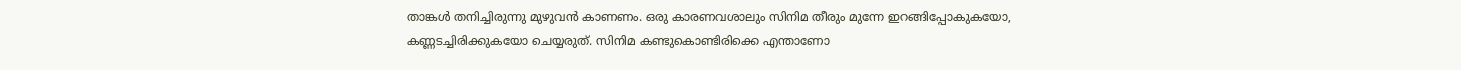താങ്കള്‍ തനിച്ചിരുന്നു മുഴുവന്‍ കാണണം. ഒരു കാരണവശാലും സിനിമ തീരും മുന്നേ ഇറങ്ങിപ്പോകുകയോ, കണ്ണടച്ചിരിക്കുകയോ ചെയ്യരുത്. സിനിമ കണ്ടുകൊണ്ടിരിക്കെ എന്താണോ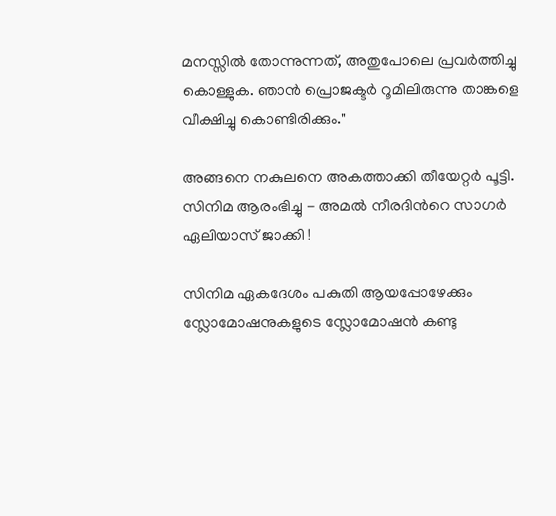മനസ്സില്‍ തോന്നുന്നത്, അതുപോലെ പ്രവര്‍ത്തിച്ചു കൊള്ളുക. ഞാന്‍ പ്രൊജക്ടര്‍ റൂമിലിരുന്നു താങ്കളെ വീക്ഷിച്ചു കൊണ്ടിരിക്കും."

അങ്ങനെ നകുലനെ അകത്താക്കി തീയേറ്റര്‍ പൂട്ടി. സിനിമ ആരംഭിച്ചു - അമല്‍ നീരദിന്‍റെ സാഗര്‍ ഏലിയാസ്‌ ജാക്കി !

സിനിമ ഏകദേശം പകുതി ആയപ്പോഴേക്കും സ്ലോമോഷനുകളുടെ സ്ലോമോഷന്‍ കണ്ടു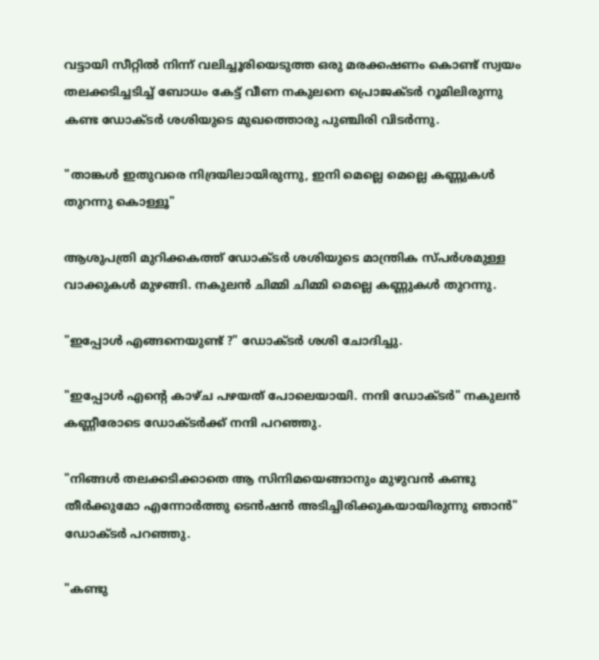വട്ടായി സീറ്റില്‍ നിന്ന് വലിച്ചൂരിയെടുത്ത ഒരു മരക്കഷണം കൊണ്ട് സ്വയം തലക്കടിച്ചടിച്ച് ബോധം കേട്ട് വീണ നകുലനെ പ്രൊജക്ടര്‍ റൂമിലിരുന്നു കണ്ട ഡോക്ടര്‍ ശശിയുടെ മുഖത്തൊരു പുഞ്ചിരി വിടര്‍ന്നു.

"താങ്കള്‍ ഇതുവരെ നിദ്രയിലായിരുന്നു, ഇനി മെല്ലെ മെല്ലെ കണ്ണുകള്‍ തുറന്നു കൊള്ളൂ"

ആശുപത്രി മുറിക്കകത്ത് ഡോക്ടര്‍ ശശിയുടെ മാന്ത്രിക സ്പര്‍ശമുള്ള വാക്കുകള്‍ മുഴങ്ങി. നകുലന്‍ ചിമ്മി ചിമ്മി മെല്ലെ കണ്ണുകള്‍ തുറന്നു.

"ഇപ്പോള്‍ എങ്ങനെയുണ്ട് ?" ഡോക്ടര്‍ ശശി ചോദിച്ചു.

"ഇപ്പോള്‍ എന്‍റെ കാഴ്ച പഴയത് പോലെയായി. നന്ദി ഡോക്ടര്‍" നകുലന്‍ കണ്ണീരോടെ ഡോക്ടര്‍ക്ക് നന്ദി പറഞ്ഞു.

"നിങ്ങള്‍ തലക്കടിക്കാതെ ആ സിനിമയെങ്ങാനും മുഴുവന്‍ കണ്ടു തീര്‍ക്കുമോ എന്നോര്‍ത്തു ടെന്‍ഷന്‍ അടിച്ചിരിക്കുകയായിരുന്നു ഞാന്‍" ഡോക്ടര്‍ പറഞ്ഞു.

"കണ്ടു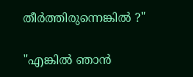തീര്‍ത്തിരുന്നെങ്കില്‍ ?"

"എങ്കില്‍ ഞാന്‍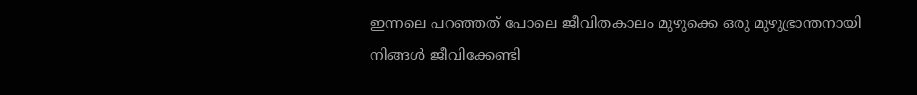ഇന്നലെ പറഞ്ഞത് പോലെ ജീവിതകാലം മുഴുക്കെ ഒരു മുഴുഭ്രാന്തനായി നിങ്ങള്‍ ജീവിക്കേണ്ടി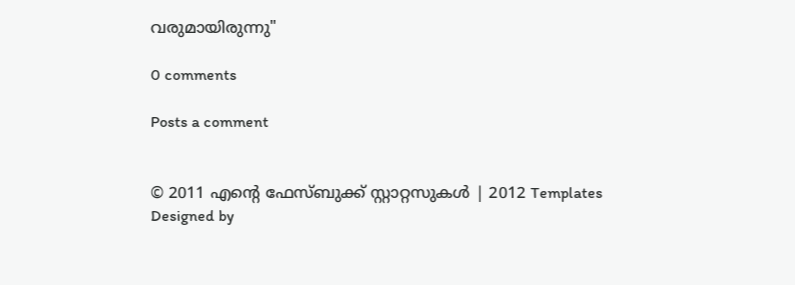വരുമായിരുന്നു"

0 comments

Posts a comment


© 2011 എന്‍റെ ഫേസ്ബുക്ക് സ്റ്റാറ്റസുകള്‍ | 2012 Templates
Designed by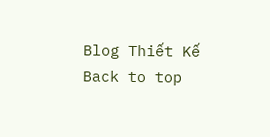Blog Thiết Kế
Back to top